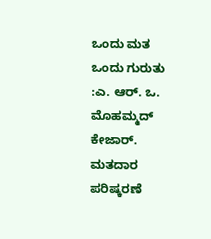ಒಂದು ಮತ ಒಂದು ಗುರುತು :ಎ. ಆರ್. ಒ. ಮೊಹಮ್ಮದ್ ಕೇಜಾರ್. ಮತದಾರ ಪರಿಷ್ಕರಣೆ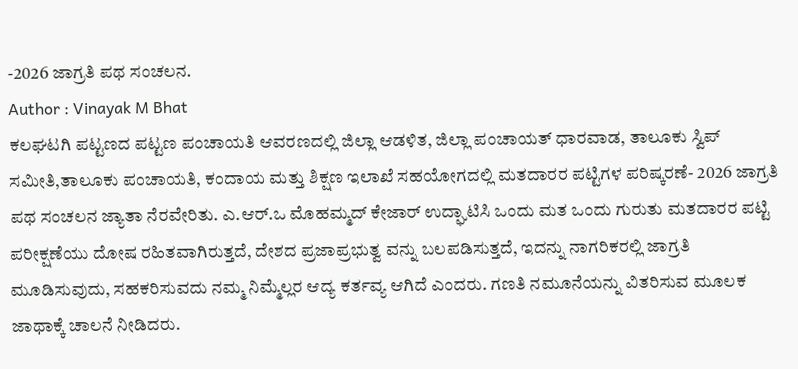-2026 ಜಾಗ್ರತಿ ಪಥ ಸಂಚಲನ.
Author : Vinayak M Bhat
ಕಲಘಟಗಿ ಪಟ್ಟಣದ ಪಟ್ಟಣ ಪಂಚಾಯತಿ ಆವರಣದಲ್ಲಿ ಜಿಲ್ಲಾ ಆಡಳಿತ, ಜಿಲ್ಲಾ ಪಂಚಾಯತ್ ಧಾರವಾಡ, ತಾಲೂಕು ಸ್ವಿಪ್ ಸಮೀತಿ,ತಾಲೂಕು ಪಂಚಾಯತಿ, ಕಂದಾಯ ಮತ್ತು ಶಿಕ್ಷಣ ಇಲಾಖೆ ಸಹಯೋಗದಲ್ಲಿ ಮತದಾರರ ಪಟ್ಟಿಗಳ ಪರಿಷ್ಕರಣೆ- 2026 ಜಾಗ್ರತಿ ಪಥ ಸಂಚಲನ ಜ್ಯಾತಾ ನೆರವೇರಿತು. ಎ.ಆರ್.ಒ ಮೊಹಮ್ಮದ್ ಕೇಜಾರ್ ಉದ್ಘಾಟಿಸಿ ಒಂದು ಮತ ಒಂದು ಗುರುತು ಮತದಾರರ ಪಟ್ಟಿ ಪರೀಕ್ಷಣೆಯು ದೋಷ ರಹಿತವಾಗಿರುತ್ತದೆ, ದೇಶದ ಪ್ರಜಾಪ್ರಭುತ್ವ ವನ್ನು ಬಲಪಡಿಸುತ್ತದೆ, ಇದನ್ನು ನಾಗರಿಕರಲ್ಲಿ ಜಾಗ್ರತಿ ಮೂಡಿಸುವುದು, ಸಹಕರಿಸುವದು ನಮ್ಮ ನಿಮ್ಮೆಲ್ಲರ ಆದ್ಯ ಕರ್ತವ್ಯ ಆಗಿದೆ ಎಂದರು. ಗಣತಿ ನಮೂನೆಯನ್ನು ವಿತರಿಸುವ ಮೂಲಕ ಜಾಥಾಕ್ಕೆ ಚಾಲನೆ ನೀಡಿದರು.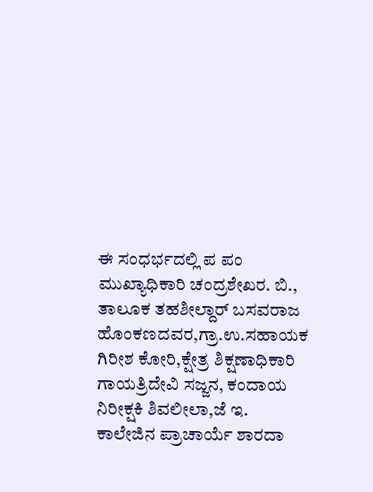ಈ ಸಂಧರ್ಭದಲ್ಲಿ ಪ ಪಂ ಮುಖ್ಯಾಧಿಕಾರಿ ಚಂದ್ರಶೇಖರ. ಬಿ., ತಾಲೂಕ ತಹಶೀಲ್ದಾರ್ ಬಸವರಾಜ ಹೊಂಕಣದವರ,ಗ್ರಾ.ಉ.ಸಹಾಯಕ ಗಿರೀಶ ಕೋರಿ,ಕ್ಷೇತ್ರ ಶಿಕ್ಷಣಾಧಿಕಾರಿ ಗಾಯತ್ರಿದೇವಿ ಸಜ್ಜನ, ಕಂದಾಯ ನಿರೀಕ್ಷಕಿ ಶಿವಲೀಲಾ,ಜೆ ಇ. ಕಾಲೇಜಿನ ಪ್ರಾಚಾರ್ಯೆ ಶಾರದಾ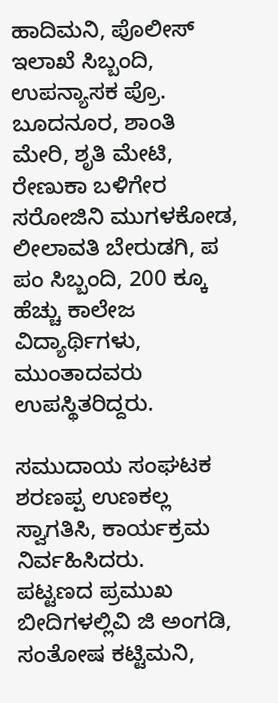ಹಾದಿಮನಿ, ಪೊಲೀಸ್ ಇಲಾಖೆ ಸಿಬ್ಬಂದಿ, ಉಪನ್ಯಾಸಕ ಪ್ರೊ. ಬೂದನೂರ, ಶಾಂತಿ ಮೇರಿ, ಶೃತಿ ಮೇಟಿ, ರೇಣುಕಾ ಬಳಿಗೇರ ಸರೋಜಿನಿ ಮುಗಳಕೋಡ, ಲೀಲಾವತಿ ಬೇರುಡಗಿ, ಪ ಪಂ ಸಿಬ್ಬಂದಿ, 200 ಕ್ಕೂ ಹೆಚ್ಚು ಕಾಲೇಜ ವಿದ್ಯಾರ್ಥಿಗಳು, ಮುಂತಾದವರು ಉಪಸ್ಥಿತರಿದ್ದರು.

ಸಮುದಾಯ ಸಂಘಟಕ ಶರಣಪ್ಪ ಉಣಕಲ್ಲ ಸ್ವಾಗತಿಸಿ, ಕಾರ್ಯಕ್ರಮ ನಿರ್ವಹಿಸಿದರು.
ಪಟ್ಟಣದ ಪ್ರಮುಖ ಬೀದಿಗಳಲ್ಲಿವಿ ಜಿ ಅಂಗಡಿ, ಸಂತೋಷ ಕಟ್ಟಿಮನಿ,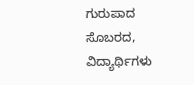ಗುರುಪಾದ ಸೊಬರದ, ವಿದ್ಯಾರ್ಥಿಗಳು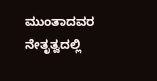ಮುಂತಾದವರ ನೇತೃತ್ವದಲ್ಲಿ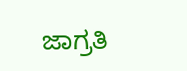ಜಾಗ್ರತಿ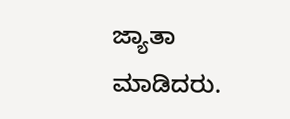ಜ್ಯಾತಾ ಮಾಡಿದರು.